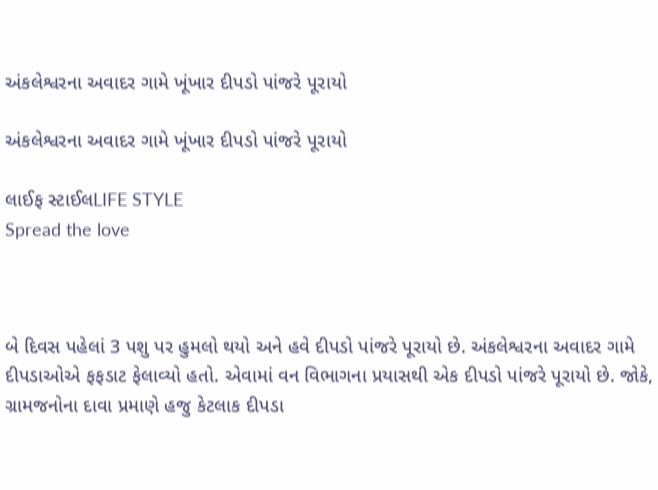અંકલેશ્વરના અવાદર ગામે ખૂંખાર દીપડો પાંજરે પૂરાયો

અંકલેશ્વરના અવાદર ગામે ખૂંખાર દીપડો પાંજરે પૂરાયો

લાઈફ સ્ટાઈલLIFE STYLE
Spread the love



બે દિવસ પહેલાં 3 પશુ પર હુમલો થયો અને હવે દીપડો પાંજરે પૂરાયો છે. અંકલેશ્વરના અવાદર ગામે દીપડાઓએ ફફડાટ ફેલાવ્યો હતો. એવામાં વન વિભાગના પ્રયાસથી એક દીપડો પાંજરે પૂરાયો છે. જોકે, ગ્રામજનોના દાવા પ્રમાણે હજુ કેટલાક દીપડા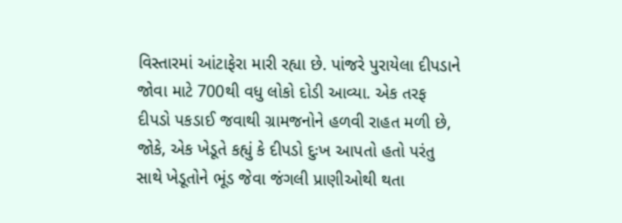વિસ્તારમાં આંટાફેરા મારી રહ્યા છે. પાંજરે પુરાયેલા દીપડાને જોવા માટે 700થી વધુ લોકો દોડી આવ્યા. એક તરફ દીપડો પકડાઈ જવાથી ગ્રામજનોને હળવી રાહત મળી છે, જોકે, એક ખેડૂતે કહ્યું કે દીપડો દુઃખ આપતો હતો પરંતુ સાથે ખેડૂતોને ભૂંડ જેવા જંગલી પ્રાણીઓથી થતા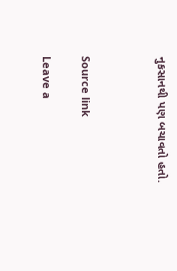નુકસાનથી પણ બચાવતો હતો.



Source link

Leave a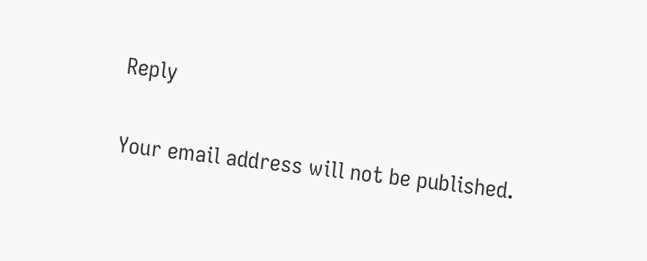Reply

Your email address will not be published.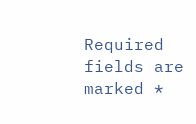Required fields are marked *